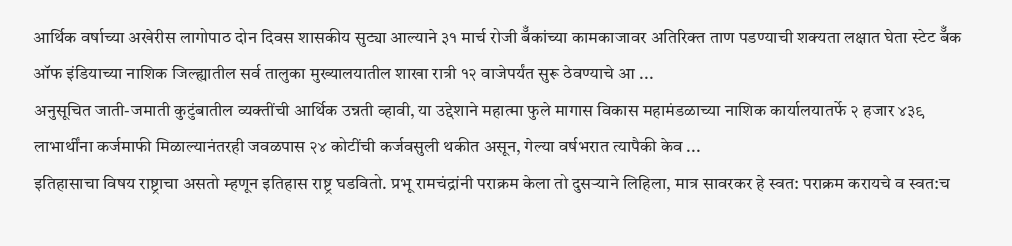आर्थिक वर्षाच्या अखेरीस लागोपाठ दोन दिवस शासकीय सुट्या आल्याने ३१ मार्च रोजी बॅँकांच्या कामकाजावर अतिरिक्त ताण पडण्याची शक्यता लक्षात घेता स्टेट बॅँक ऑफ इंडियाच्या नाशिक जिल्ह्यातील सर्व तालुका मुख्यालयातील शाखा रात्री १२ वाजेपर्यंत सुरू ठेवण्याचे आ ...
अनुसूचित जाती-जमाती कुटुंबातील व्यक्तींची आर्थिक उन्नती व्हावी, या उद्देशाने महात्मा फुले मागास विकास महामंडळाच्या नाशिक कार्यालयातर्फे २ हजार ४३९ लाभार्थींना कर्जमाफी मिळाल्यानंतरही जवळपास २४ कोटींची कर्जवसुली थकीत असून, गेल्या वर्षभरात त्यापैकी केव ...
इतिहासाचा विषय राष्ट्राचा असतो म्हणून इतिहास राष्ट्र घडवितो. प्रभू रामचंद्रांनी पराक्रम केला तो दुसऱ्याने लिहिला, मात्र सावरकर हे स्वत: पराक्रम करायचे व स्वत:च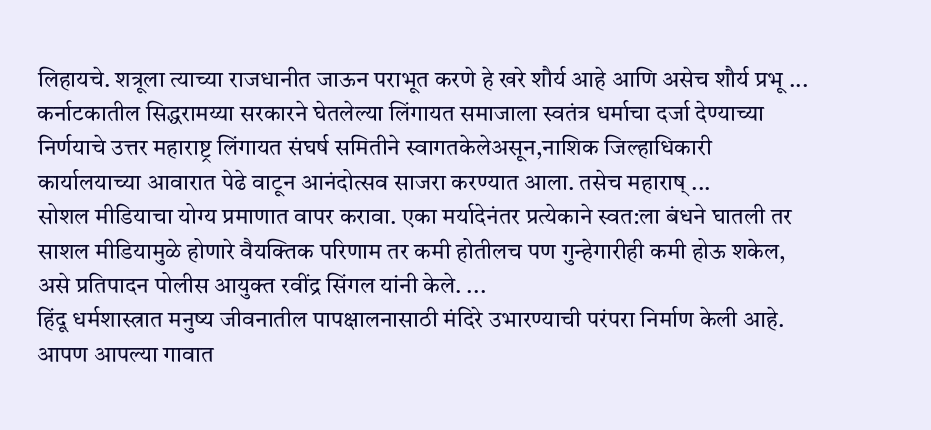लिहायचे. शत्रूला त्याच्या राजधानीत जाऊन पराभूत करणे हे खरे शौर्य आहे आणि असेच शौर्य प्रभू ...
कर्नाटकातील सिद्धरामय्या सरकारने घेतलेल्या लिंगायत समाजाला स्वतंत्र धर्माचा दर्जा देण्याच्या निर्णयाचे उत्तर महाराष्ट्र लिंगायत संघर्ष समितीने स्वागतकेलेअसून,नाशिक जिल्हाधिकारी कार्यालयाच्या आवारात पेढे वाटून आनंदोत्सव साजरा करण्यात आला. तसेच महाराष् ...
सोशल मीडियाचा योग्य प्रमाणात वापर करावा. एका मर्यादेनंतर प्रत्येकाने स्वत:ला बंधने घातली तर साशल मीडियामुळे होणारे वैयक्तिक परिणाम तर कमी होतीलच पण गुन्हेगारीही कमी होऊ शकेल, असे प्रतिपादन पोलीस आयुक्त रवींद्र सिंगल यांनी केले. ...
हिंदू धर्मशास्त्रात मनुष्य जीवनातील पापक्षालनासाठी मंदिरे उभारण्याची परंपरा निर्माण केली आहे. आपण आपल्या गावात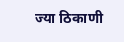ज्या ठिकाणी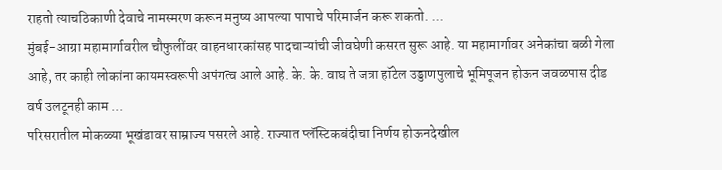राहतो त्याचठिकाणी देवाचे नामस्मरण करून मनुष्य आपल्या पापाचे परिमार्जन करू शकतो. ...
मुंबई-आग्रा महामार्गावरील चौफुलींवर वाहनधारकांसह पादचाऱ्यांची जीवघेणी कसरत सुरू आहे. या महामार्गावर अनेकांचा बळी गेला आहे, तर काही लोकांना कायमस्वरूपी अपंगत्व आले आहे. के. के. वाघ ते जत्रा हॉटेल उड्डाणपुलाचे भूमिपूजन होऊन जवळपास दीड वर्ष उलटूनही काम ...
परिसरातील मोकळ्या भूखंडावर साम्राज्य पसरले आहे. राज्यात प्लॅस्टिकबंदीचा निर्णय होऊनदेखील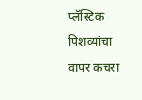प्लॅस्टिक पिशव्यांचा वापर कचरा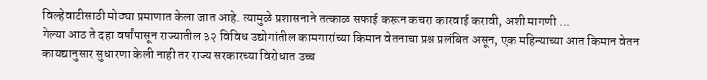विल्हेवाटीसाठी मोठ्या प्रमाणात केला जात आहे. त्यामुळे प्रशासनाने तत्काळ सफाई करून कचरा कारवाई करावी, अशी मागणी ...
गेल्या आठ ते दहा वर्षांपासून राज्यातील ३२ विविध उद्योगांतील कामगारांच्या किमान वेतनाचा प्रश्न प्रलंबित असून, एक महिन्याच्या आत किमान वेतन कायद्यानुसार सुधारणा केली नाही तर राज्य सरकारच्या विरोधात उच्च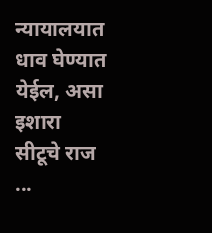न्यायालयात धाव घेण्यात येईल, असा इशारा सीटूचे राज ...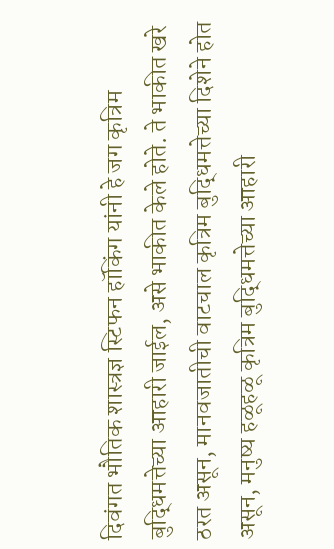दिवंगत भौतिक शास्त्रज्ञ स्टिफन हॉकिंग यांनी हे जग कृत्रिम बुद्धिमत्तेच्या आहारी जाईल, असे भाकीत केले होते. ते भाकीत खरे ठरत असून, मानवजातीची वाटचाल कृत्रिम बुद्धिमत्तेच्या दिशेने होत असून, मनुष्य हळूहळू कृत्रिम बुद्धिमत्तेच्या आहारी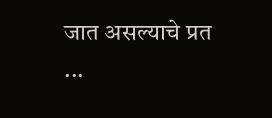जात असल्याचे प्रत ...